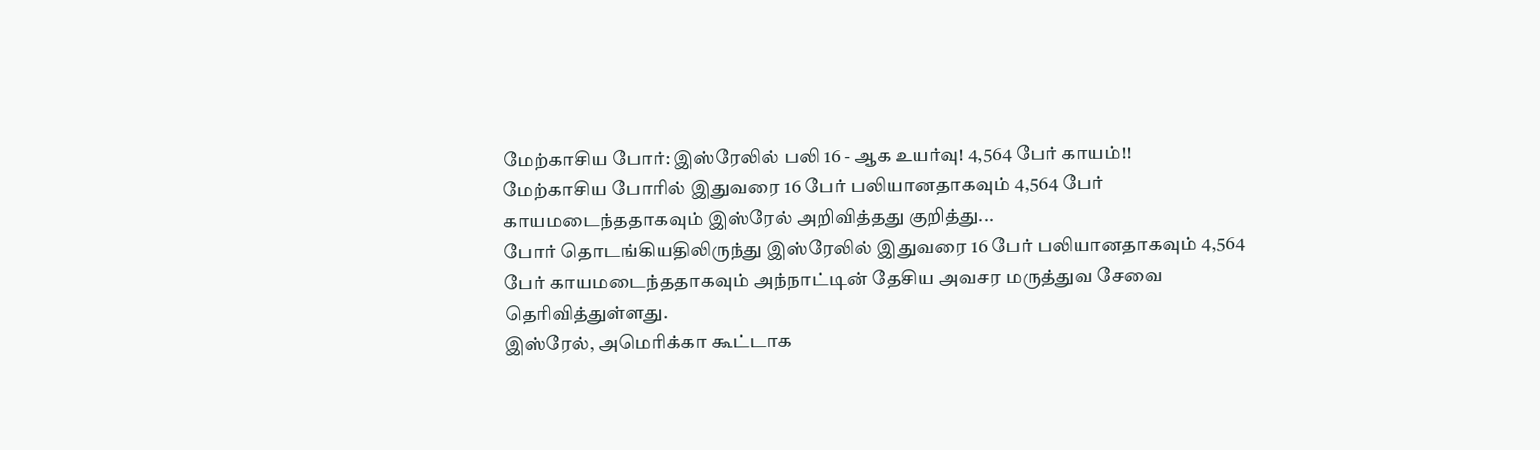மேற்காசிய போர்: இஸ்ரேலில் பலி 16 - ஆக உயர்வு! 4,564 பேர் காயம்!!
மேற்காசிய போரில் இதுவரை 16 பேர் பலியானதாகவும் 4,564 பேர் காயமடைந்ததாகவும் இஸ்ரேல் அறிவித்தது குறித்து...
போர் தொடங்கியதிலிருந்து இஸ்ரேலில் இதுவரை 16 பேர் பலியானதாகவும் 4,564 பேர் காயமடைந்ததாகவும் அந்நாட்டின் தேசிய அவசர மருத்துவ சேவை தெரிவித்துள்ளது.
இஸ்ரேல், அமெரிக்கா கூட்டாக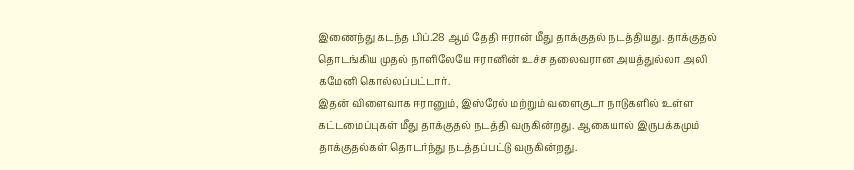இணைந்து கடந்த பிப்.28 ஆம் தேதி ஈரான் மீது தாக்குதல் நடத்தியது. தாக்குதல் தொடங்கிய முதல் நாளிலேயே ஈரானின் உச்ச தலைவரான அயத்துல்லா அலி கமேனி கொல்லப்பட்டார்.
இதன் விளைவாக ஈரானும், இஸ்ரேல் மற்றும் வளைகுடா நாடுகளில் உள்ள கட்டமைப்புகள் மீது தாக்குதல் நடத்தி வருகின்றது. ஆகையால் இருபக்கமும் தாக்குதல்கள் தொடர்ந்து நடத்தப்பட்டு வருகின்றது.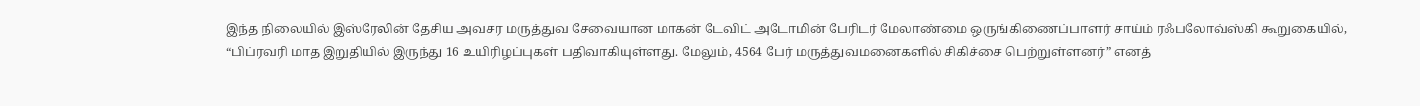இந்த நிலையில் இஸ்ரேலின் தேசிய அவசர மருத்துவ சேவையான மாகன் டேவிட் அடோமின் பேரிடர் மேலாண்மை ஒருங்கிணைப்பாளர் சாய்ம் ரஃபலோவ்ஸ்கி கூறுகையில், “பிப்ரவரி மாத இறுதியில் இருந்து 16 உயிரிழப்புகள் பதிவாகியுள்ளது. மேலும், 4564 பேர் மருத்துவமனைகளில் சிகிச்சை பெற்றுள்ளனர்” எனத்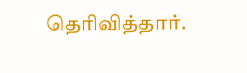தெரிவித்தார்.